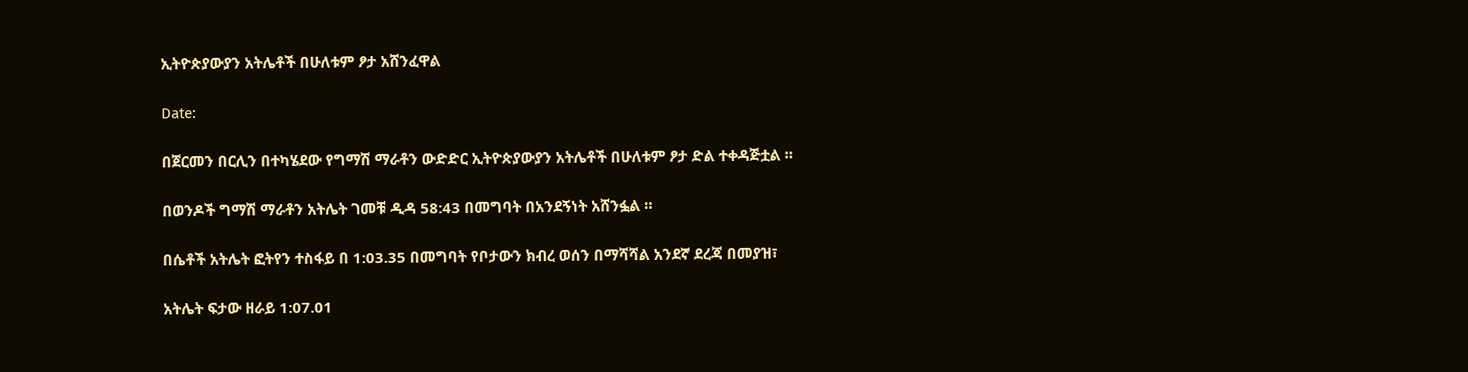ኢትዮጵያውያን አትሌቶች በሁለቱም ፆታ አሸንፈዋል

Date:

በጀርመን በርሊን በተካሄደው የግማሽ ማራቶን ውድድር ኢትዮጵያውያን አትሌቶች በሁለቱም ፆታ ድል ተቀዳጅቷል ።

በወንዶች ግማሽ ማራቶን አትሌት ገመቹ ዲዳ 58:43 በመግባት በአንደኝነት አሸንፏል ።

በሴቶች አትሌት ፎትየን ተስፋይ በ 1:03.35 በመግባት የቦታውን ክብረ ወሰን በማሻሻል አንደኛ ደረጃ በመያዝ፣

አትሌት ፍታው ዘራይ 1:07.01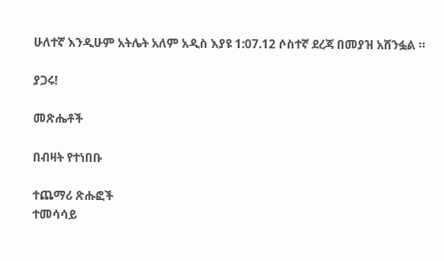ሁለተኛ እንዲሁም አትሌት አለም አዲስ እያዩ 1:07.12 ሶስተኛ ደረጃ በመያዝ አሸንፏል ።

ያጋሩ!

መጽሔቶች

በብዛት የተነበቡ

ተጨማሪ ጽሑፎች
ተመሳሳይ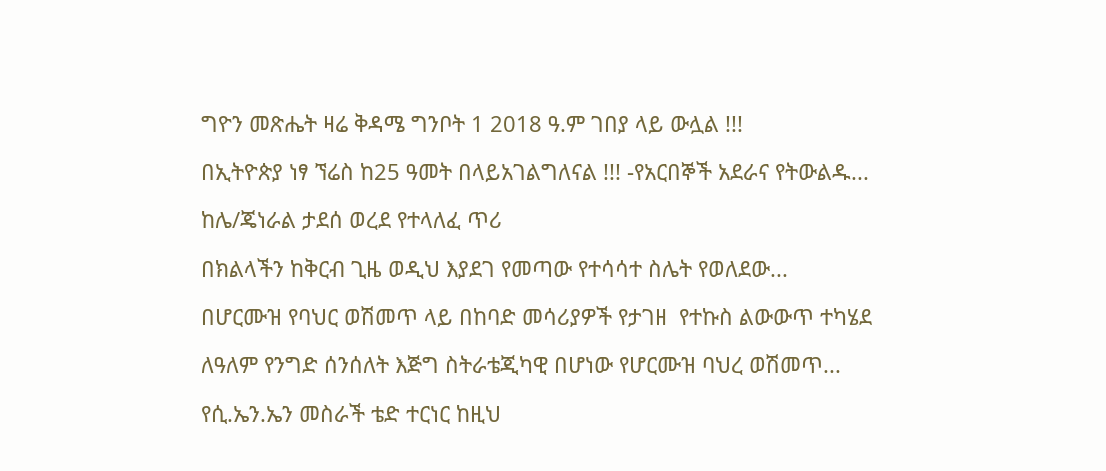ግዮን መጽሔት ዛሬ ቅዳሜ ግንቦት 1 2018 ዓ.ም ገበያ ላይ ውሏል !!!

በኢትዮጵያ ነፃ ኘሬስ ከ25 ዓመት በላይአገልግለናል !!! -የአርበኞች አደራና የትውልዱ...

ከሌ/ጄነራል ታደሰ ወረደ የተላለፈ ጥሪ

በክልላችን ከቅርብ ጊዜ ወዲህ እያደገ የመጣው የተሳሳተ ስሌት የወለደው...

በሆርሙዝ የባህር ወሽመጥ ላይ በከባድ መሳሪያዎች የታገዘ  የተኩስ ልውውጥ ተካሄደ

ለዓለም የንግድ ሰንሰለት እጅግ ስትራቴጂካዊ በሆነው የሆርሙዝ ባህረ ወሽመጥ...

የሲ.ኤን.ኤን መስራች ቴድ ተርነር ከዚህ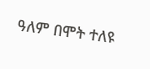ዓለም በሞት ተለዩ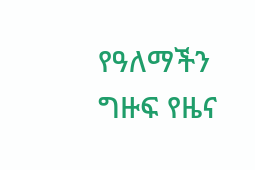የዓለማችን ግዙፍ የዜና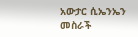አውታር ሲኤንኤን መስራች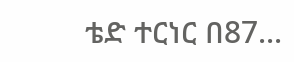ቴድ ተርነር በ87...